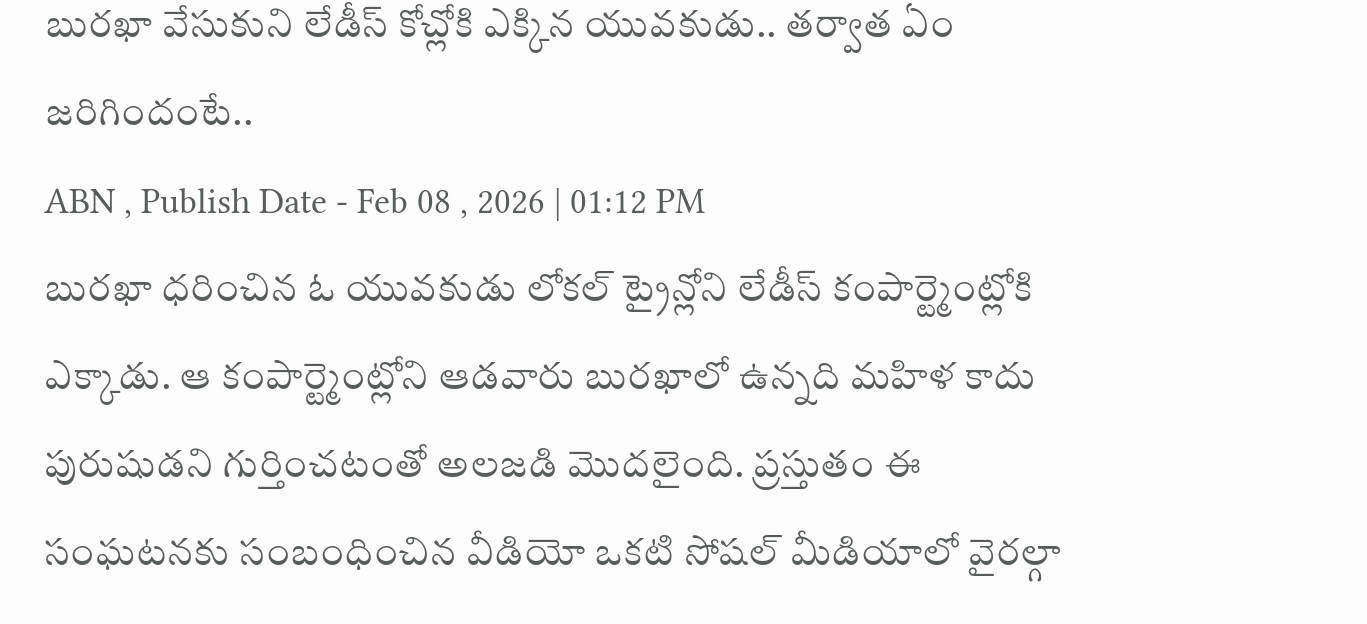బురఖా వేసుకుని లేడీస్ కోచ్లోకి ఎక్కిన యువకుడు.. తర్వాత ఏం జరిగిందంటే..
ABN , Publish Date - Feb 08 , 2026 | 01:12 PM
బురఖా ధరించిన ఓ యువకుడు లోకల్ ట్రైన్లోని లేడీస్ కంపార్ట్మెంట్లోకి ఎక్కాడు. ఆ కంపార్ట్మెంట్లోని ఆడవారు బురఖాలో ఉన్నది మహిళ కాదు పురుషుడని గుర్తించటంతో అలజడి మొదలైంది. ప్రస్తుతం ఈ సంఘటనకు సంబంధించిన వీడియో ఒకటి సోషల్ మీడియాలో వైరల్గా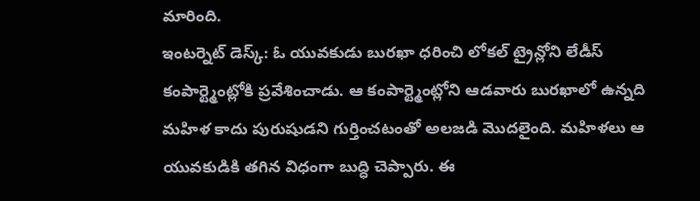మారింది.
ఇంటర్నెట్ డెస్క్: ఓ యువకుడు బురఖా ధరించి లోకల్ ట్రైన్లోని లేడీస్ కంపార్ట్మెంట్లోకి ప్రవేశించాడు. ఆ కంపార్ట్మెంట్లోని ఆడవారు బురఖాలో ఉన్నది మహిళ కాదు పురుషుడని గుర్తించటంతో అలజడి మొదలైంది. మహిళలు ఆ యువకుడికి తగిన విధంగా బుద్ధి చెప్పారు. ఈ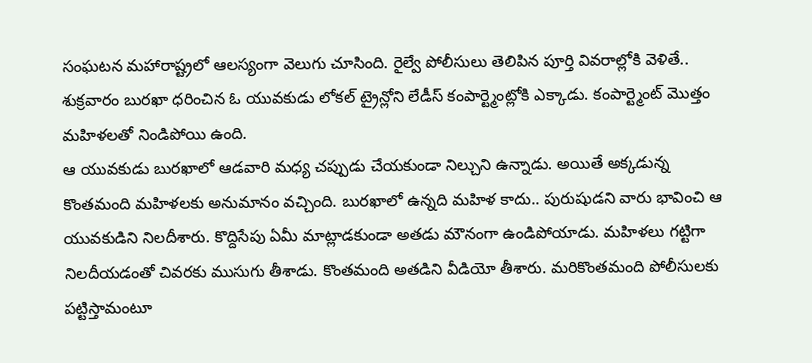సంఘటన మహారాష్ట్రలో ఆలస్యంగా వెలుగు చూసింది. రైల్వే పోలీసులు తెలిపిన పూర్తి వివరాల్లోకి వెళితే.. శుక్రవారం బురఖా ధరించిన ఓ యువకుడు లోకల్ ట్రైన్లోని లేడీస్ కంపార్ట్మెంట్లోకి ఎక్కాడు. కంపార్ట్మెంట్ మొత్తం మహిళలతో నిండిపోయి ఉంది.
ఆ యువకుడు బురఖాలో ఆడవారి మధ్య చప్పుడు చేయకుండా నిల్చుని ఉన్నాడు. అయితే అక్కడున్న కొంతమంది మహిళలకు అనుమానం వచ్చింది. బురఖాలో ఉన్నది మహిళ కాదు.. పురుషుడని వారు భావించి ఆ యువకుడిని నిలదీశారు. కొద్దిసేపు ఏమీ మాట్లాడకుండా అతడు మౌనంగా ఉండిపోయాడు. మహిళలు గట్టిగా నిలదీయడంతో చివరకు ముసుగు తీశాడు. కొంతమంది అతడిని వీడియో తీశారు. మరికొంతమంది పోలీసులకు పట్టిస్తామంటూ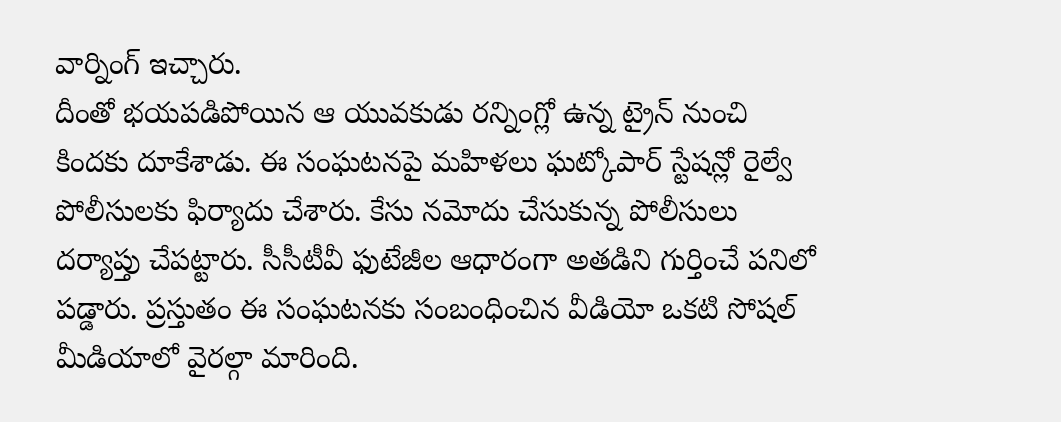వార్నింగ్ ఇచ్చారు.
దీంతో భయపడిపోయిన ఆ యువకుడు రన్నింగ్లో ఉన్న ట్రైన్ నుంచి కిందకు దూకేశాడు. ఈ సంఘటనపై మహిళలు ఘట్కోపార్ స్టేషన్లో రైల్వే పోలీసులకు ఫిర్యాదు చేశారు. కేసు నమోదు చేసుకున్న పోలీసులు దర్యాప్తు చేపట్టారు. సీసీటీవీ ఫుటేజీల ఆధారంగా అతడిని గుర్తించే పనిలో పడ్డారు. ప్రస్తుతం ఈ సంఘటనకు సంబంధించిన వీడియో ఒకటి సోషల్ మీడియాలో వైరల్గా మారింది.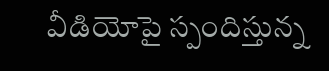వీడియోపై స్పందిస్తున్న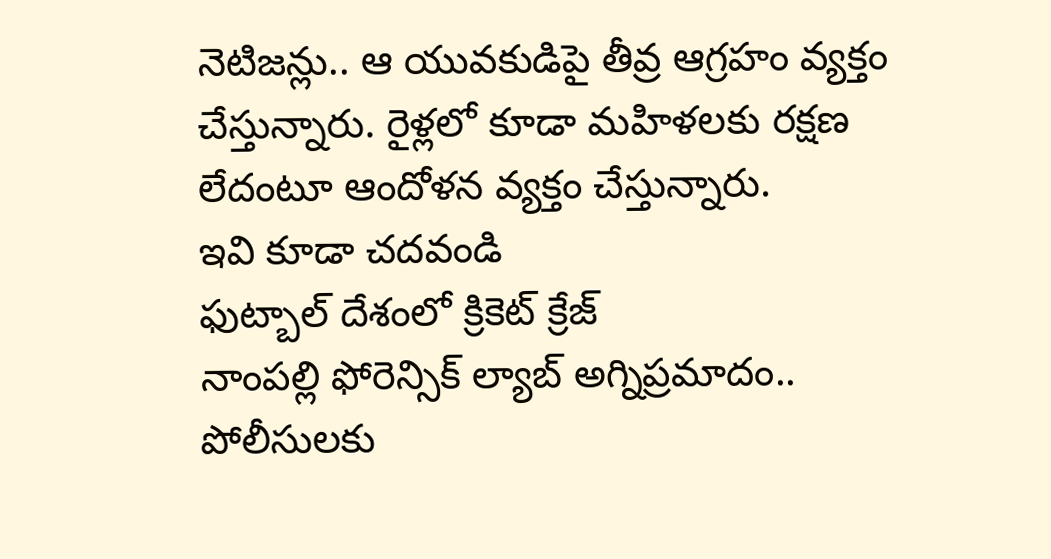నెటిజన్లు.. ఆ యువకుడిపై తీవ్ర ఆగ్రహం వ్యక్తం చేస్తున్నారు. రైళ్లలో కూడా మహిళలకు రక్షణ లేదంటూ ఆందోళన వ్యక్తం చేస్తున్నారు.
ఇవి కూడా చదవండి
ఫుట్బాల్ దేశంలో క్రికెట్ క్రేజ్
నాంపల్లి ఫోరెన్సిక్ ల్యాబ్ అగ్నిప్రమాదం.. పోలీసులకు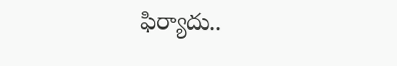ఫిర్యాదు..